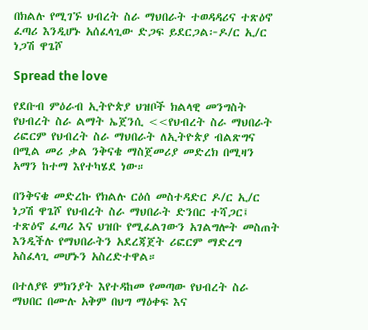በክልሉ የሚገኙ ህብረት ስራ ማህበራት ተወዳዳሪና ተጽዕኖ ፈጣሪ እንዲሆኑ አሰፈላጊው ድጋፍ ይደርጋል፦ዶ/ር ኢ/ር ነጋሽ ዋጌሾ

Spread the love

የደቡብ ምዕራብ ኢትዮጵያ ህዝቦች ክልላዊ መንግስት የህብረት ስራ ልማት ኤጀንሲ <<የህብረት ስራ ማህበራት ሪፎርም የህብረት ስራ ማህበራት ለኢትዮጵያ ብልጽግና በሚል መሪ ቃል ንቅናቄ ማስጀመሪያ መድረክ በሚዛን አማን ከተማ እየተካሄደ ነው።

በንቅናቄ መድረኩ የክልሉ ርዕሰ መስተዳድር ዶ/ር ኢ/ር ነጋሽ ዋጌሾ የህብረት ስራ ማህበራት ድንበር ተሻጋር፤ ተጽዕኖ ፈጣሪ እና ህዝቡ የሚፈልገውን አገልግሎት መስጠት እንዲችሉ የማህበራትን አደረጃጀት ሪፎርም ማድረግ አስፈላጊ መሆኑን አስረድተዋል።

በተለያዩ ምክንያት እየተዳከመ የመጣው የህብረት ስራ ማህበር በሙሉ አቅም በህግ ማዕቀፍ እና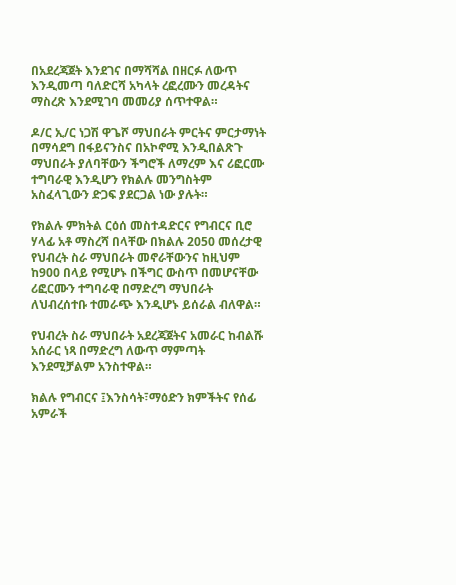በአደረጃጀት እንደገና በማሻሻል በዘርፉ ለውጥ እንዲመጣ ባለድርሻ አካላት ረፎረሙን መረዳትና ማስረጽ እንደሚገባ መመሪያ ሰጥተዋል።

ዶ/ር ኢ/ር ነጋሽ ዋጌሾ ማህበራት ምርትና ምርታማነት በማሳደግ በፋይናንስና በአኮኖሚ እንዲበልጽጉ ማህበራት ያለባቸውን ችግሮች ለማረም እና ሪፎርሙ ተግባራዊ እንዲሆን የክልሉ መንግስትም አስፈላጊውን ድጋፍ ያደርጋል ነው ያሉት።

የክልሉ ምክትል ርዕሰ መስተዳድርና የግብርና ቢሮ ሃላፊ አቶ ማስረሻ በላቸው በክልሉ 2050 መሰረታዊ የህብረት ስራ ማህበራት መኖራቸውንና ከዚህም ከ900 በላይ የሚሆኑ በችግር ውስጥ በመሆናቸው ሪፎርሙን ተግባራዊ በማድረግ ማህበራት ለህብረሰተቡ ተመራጭ እንዲሆኑ ይሰራል ብለዋል።

የህብረት ስራ ማህበራት አደረጃጀትና አመራር ከብልሹ አሰራር ነጻ በማድረግ ለውጥ ማምጣት እንደሚቻልም አንስተዋል።

ክልሉ የግብርና ፤እንስሳት፣ማዕድን ክምችትና የሰፊ አምራች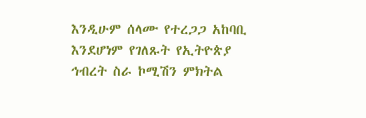እንዲሁም ሰላሙ የተረጋጋ አከባቢ እንደሆነም የገለጹት የኢትዮጵያ ኅብረት ስራ ኮሚሽን ምክትል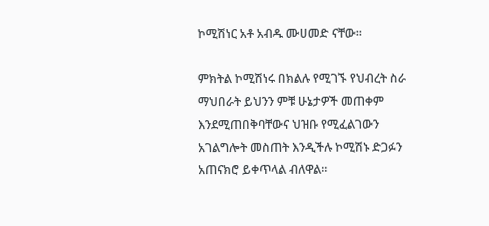ኮሚሽነር አቶ አብዱ ሙሀመድ ናቸው።

ምክትል ኮሚሽነሩ በክልሉ የሚገኙ የህብረት ስራ ማህበራት ይህንን ምቹ ሁኔታዎች መጠቀም እንደሚጠበቅባቸውና ህዝቡ የሚፈልገውን አገልግሎት መስጠት እንዲችሉ ኮሚሽኑ ድጋፉን አጠናክሮ ይቀጥላል ብለዋል።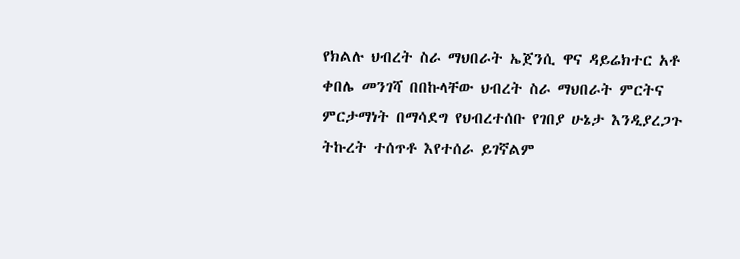የክልሉ ህብረት ስራ ማህበራት ኤጀንሲ ዋና ዳይሬክተር አቶ ቀበሌ መንገሻ በበኩላቸው ህብረት ስራ ማህበራት ምርትና ምርታማነት በማሳደግ የህብረተሰቡ የገበያ ሁኔታ እንዲያረጋጉ ትኩረት ተሰጥቶ እየተሰራ ይገኛልም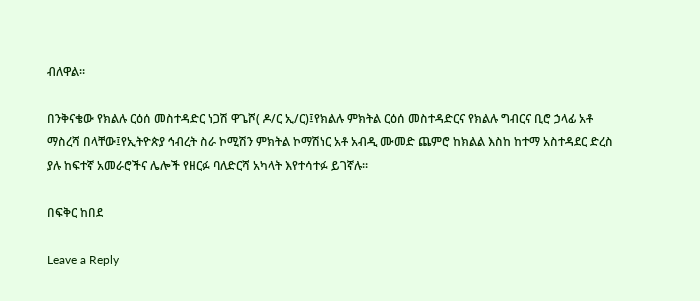ብለዋል።

በንቅናቄው የክልሉ ርዕሰ መስተዳድር ነጋሽ ዋጌሾ( ዶ/ር ኢ/ር)፤የክልሉ ምክትል ርዕሰ መስተዳድርና የክልሉ ግብርና ቢሮ ኃላፊ አቶ ማስረሻ በላቸው፤የኢትዮጵያ ኅብረት ስራ ኮሚሽን ምክትል ኮማሽነር አቶ አብዲ ሙመድ ጨምሮ ከክልል እስከ ከተማ አስተዳደር ድረስ ያሉ ከፍተኛ አመራሮችና ሌሎች የዘርፉ ባለድርሻ አካላት እየተሳተፉ ይገኛሉ።

በፍቅር ከበደ

Leave a Reply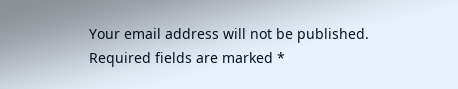Your email address will not be published. Required fields are marked *